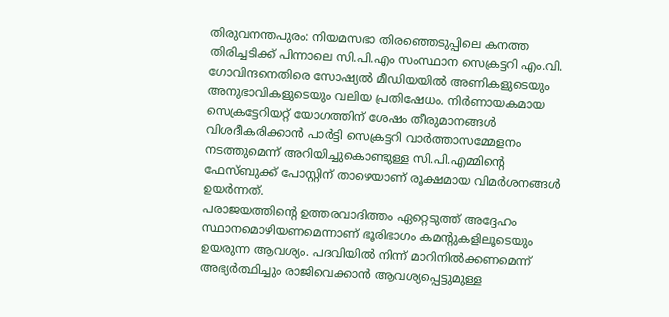തിരുവനന്തപുരം: നിയമസഭാ തിരഞ്ഞെടുപ്പിലെ കനത്ത തിരിച്ചടിക്ക് പിന്നാലെ സി.പി.എം സംസ്ഥാന സെക്രട്ടറി എം.വി. ഗോവിന്ദനെതിരെ സോഷ്യൽ മീഡിയയിൽ അണികളുടെയും അനുഭാവികളുടെയും വലിയ പ്രതിഷേധം. നിർണായകമായ സെക്രട്ടേറിയറ്റ് യോഗത്തിന് ശേഷം തീരുമാനങ്ങൾ വിശദീകരിക്കാൻ പാർട്ടി സെക്രട്ടറി വാർത്താസമ്മേളനം നടത്തുമെന്ന് അറിയിച്ചുകൊണ്ടുള്ള സി.പി.എമ്മിന്റെ ഫേസ്ബുക്ക് പോസ്റ്റിന് താഴെയാണ് രൂക്ഷമായ വിമർശനങ്ങൾ ഉയർന്നത്.
പരാജയത്തിന്റെ ഉത്തരവാദിത്തം ഏറ്റെടുത്ത് അദ്ദേഹം സ്ഥാനമൊഴിയണമെന്നാണ് ഭൂരിഭാഗം കമന്റുകളിലൂടെയും ഉയരുന്ന ആവശ്യം. പദവിയിൽ നിന്ന് മാറിനിൽക്കണമെന്ന് അഭ്യർത്ഥിച്ചും രാജിവെക്കാൻ ആവശ്യപ്പെട്ടുമുള്ള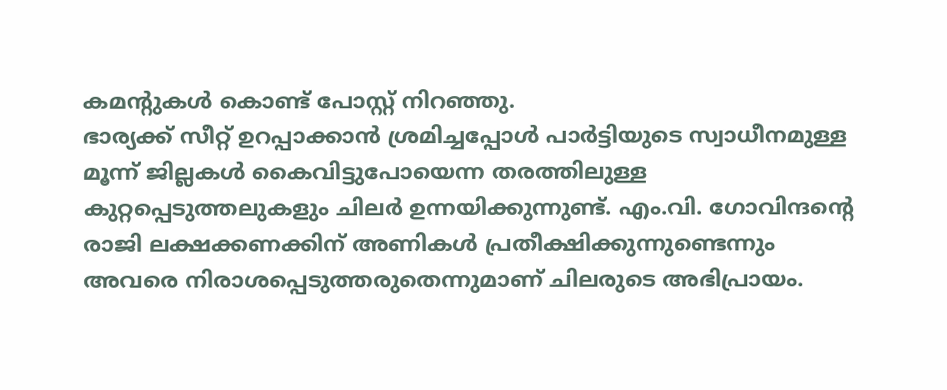കമന്റുകൾ കൊണ്ട് പോസ്റ്റ് നിറഞ്ഞു.
ഭാര്യക്ക് സീറ്റ് ഉറപ്പാക്കാൻ ശ്രമിച്ചപ്പോൾ പാർട്ടിയുടെ സ്വാധീനമുള്ള മൂന്ന് ജില്ലകൾ കൈവിട്ടുപോയെന്ന തരത്തിലുള്ള കുറ്റപ്പെടുത്തലുകളും ചിലർ ഉന്നയിക്കുന്നുണ്ട്. എം.വി. ഗോവിന്ദന്റെ രാജി ലക്ഷക്കണക്കിന് അണികൾ പ്രതീക്ഷിക്കുന്നുണ്ടെന്നും അവരെ നിരാശപ്പെടുത്തരുതെന്നുമാണ് ചിലരുടെ അഭിപ്രായം.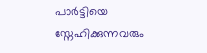പാർട്ടിയെ സ്നേഹിക്കുന്നവരും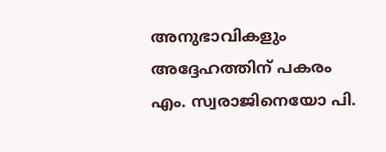അനുഭാവികളും അദ്ദേഹത്തിന് പകരം എം. സ്വരാജിനെയോ പി.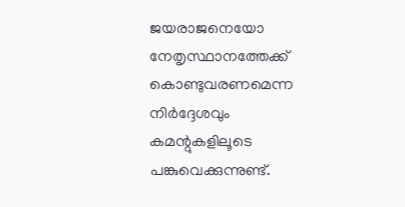ജയരാജനെയോ നേതൃസ്ഥാനത്തേക്ക് കൊണ്ടുവരണമെന്ന നിർദ്ദേശവും കമന്റുകളിലൂടെ പങ്കുവെക്കുന്നുണ്ട്.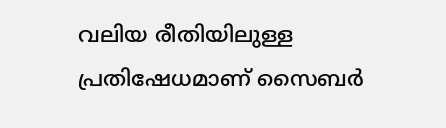വലിയ രീതിയിലുള്ള പ്രതിഷേധമാണ് സൈബർ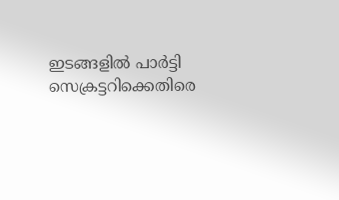ഇടങ്ങളിൽ പാർട്ടി സെക്രട്ടറിക്കെതിരെ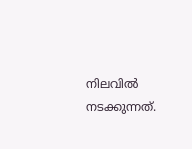നിലവിൽ നടക്കുന്നത്.